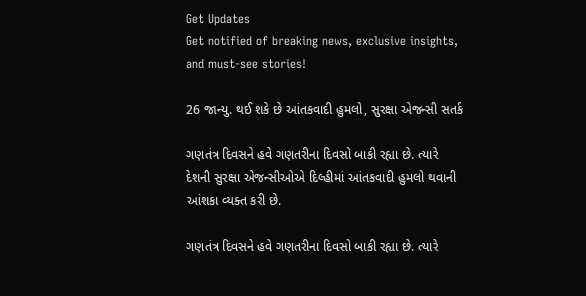Get Updates
Get notified of breaking news, exclusive insights, and must-see stories!

26 જાન્યુ. થઈ શકે છે આંતકવાદી હુમલો, સુરક્ષા એજન્સી સતર્ક

ગણતંત્ર દિવસને હવે ગણતરીના દિવસો બાકી રહ્યા છે. ત્યારે દેશની સુરક્ષા એજન્સીઓએ દિલ્હીમાં આંતકવાદી હુમલો થવાની આંશકા વ્યક્ત કરી છે.

ગણતંત્ર દિવસને હવે ગણતરીના દિવસો બાકી રહ્યા છે. ત્યારે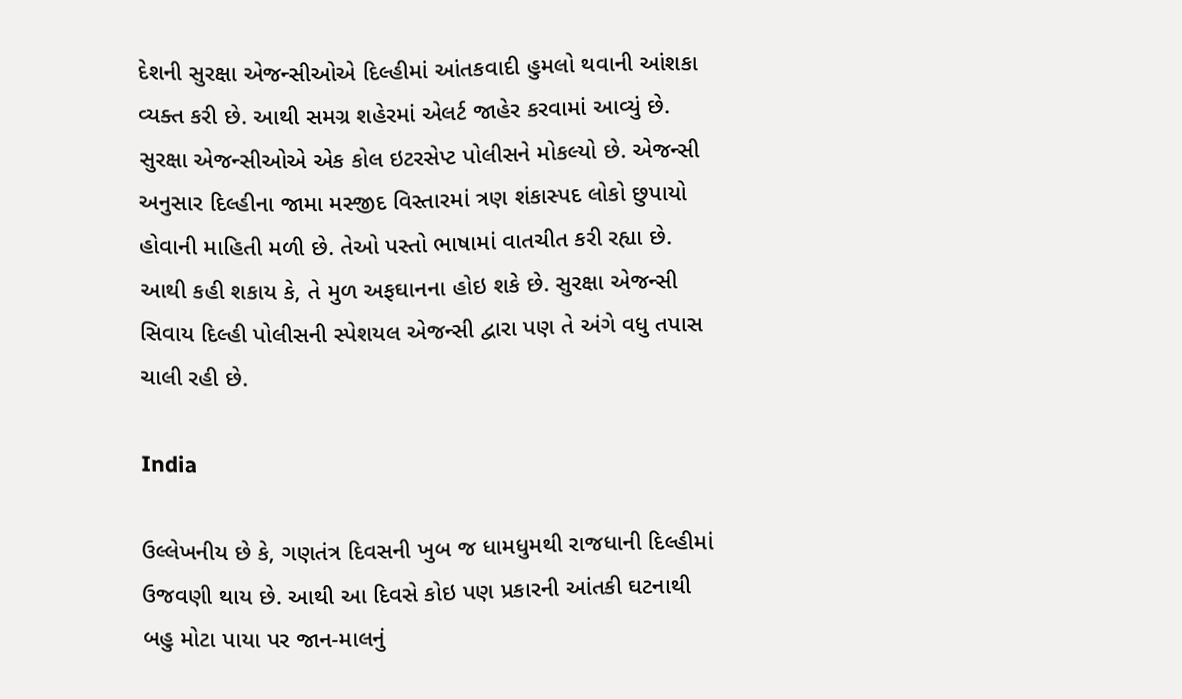દેશની સુરક્ષા એજન્સીઓએ દિલ્હીમાં આંતકવાદી હુમલો થવાની આંશકા વ્યક્ત કરી છે. આથી સમગ્ર શહેરમાં એલર્ટ જાહેર કરવામાં આવ્યું છે. સુરક્ષા એજન્સીઓએ એક કોલ ઇટરસેપ્ટ પોલીસને મોકલ્યો છે. એજન્સી અનુસાર દિલ્હીના જામા મસ્જીદ વિસ્તારમાં ત્રણ શંકાસ્પદ લોકો છુપાયો હોવાની માહિતી મળી છે. તેઓ પસ્તો ભાષામાં વાતચીત કરી રહ્યા છે. આથી કહી શકાય કે, તે મુળ અફઘાનના હોઇ શકે છે. સુરક્ષા એજન્સી સિવાય દિલ્હી પોલીસની સ્પેશયલ એજન્સી દ્વારા પણ તે અંગે વધુ તપાસ ચાલી રહી છે.

India

ઉલ્લેખનીય છે કે, ગણતંત્ર દિવસની ખુબ જ ધામધુમથી રાજધાની દિલ્હીમાં ઉજવણી થાય છે. આથી આ દિવસે કોઇ પણ પ્રકારની આંતકી ઘટનાથી બહુ મોટા પાયા પર જાન-માલનું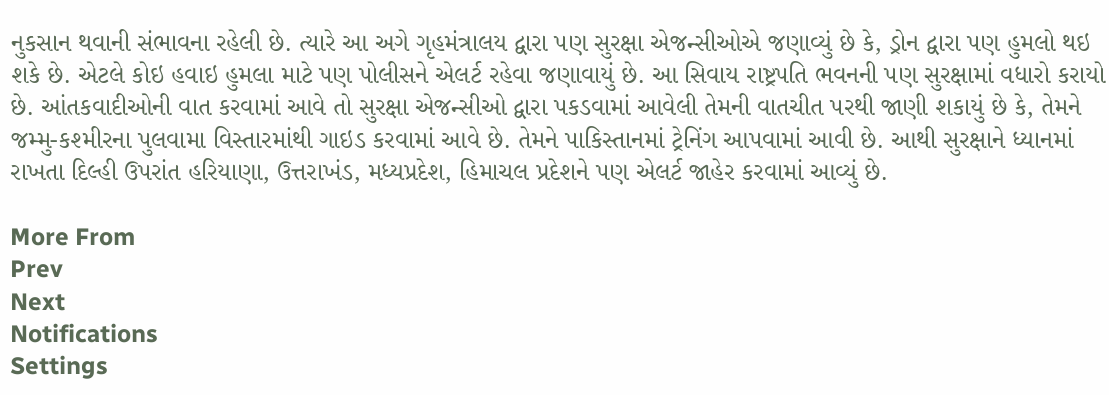નુકસાન થવાની સંભાવના રહેલી છે. ત્યારે આ અગે ગૃહમંત્રાલય દ્વારા પણ સુરક્ષા એજન્સીઓએ જણાવ્યું છે કે, ડ્રોન દ્વારા પણ હુમલો થઇ શકે છે. એટલે કોઇ હવાઇ હુમલા માટે પણ પોલીસને એલર્ટ રહેવા જણાવાયું છે. આ સિવાય રાષ્ટ્રપતિ ભવનની પણ સુરક્ષામાં વધારો કરાયો છે. આંતકવાદીઓની વાત કરવામાં આવે તો સુરક્ષા એજન્સીઓ દ્વારા પકડવામાં આવેલી તેમની વાતચીત પરથી જાણી શકાયું છે કે, તેમને જમ્મુ-કશ્મીરના પુલવામા વિસ્તારમાંથી ગાઇડ કરવામાં આવે છે. તેમને પાકિસ્તાનમાં ટ્રેનિંગ આપવામાં આવી છે. આથી સુરક્ષાને ધ્યાનમાં રાખતા દિલ્હી ઉપરાંત હરિયાણા, ઉત્તરાખંડ, મધ્યપ્રદેશ, હિમાચલ પ્રદેશને પણ એલર્ટ જાહેર કરવામાં આવ્યું છે.

More From
Prev
Next
Notifications
Settings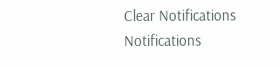Clear Notifications
Notifications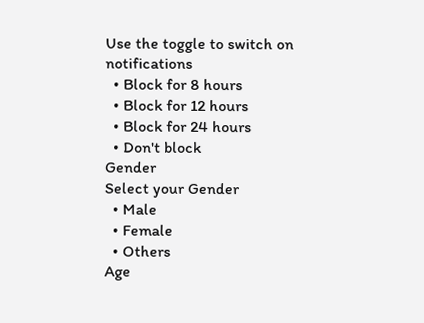Use the toggle to switch on notifications
  • Block for 8 hours
  • Block for 12 hours
  • Block for 24 hours
  • Don't block
Gender
Select your Gender
  • Male
  • Female
  • Others
Age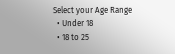Select your Age Range
  • Under 18
  • 18 to 25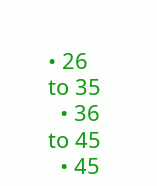• 26 to 35
  • 36 to 45
  • 45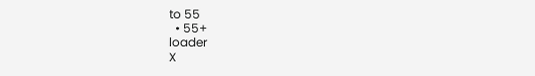to 55
  • 55+
loader
X